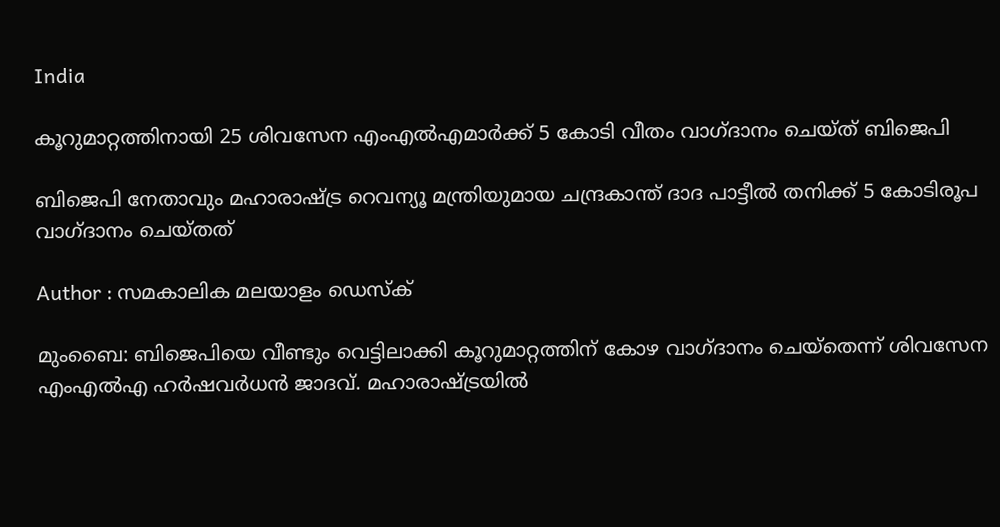India

കൂറുമാറ്റത്തിനായി 25 ശിവസേന എംഎല്‍എമാര്‍ക്ക് 5 കോടി വീതം വാഗ്ദാനം ചെയ്ത് ബിജെപി

ബിജെപി നേതാവും മഹാരാഷ്ട്ര റെവന്യൂ മന്ത്രിയുമായ ചന്ദ്രകാന്ത് ദാദ പാട്ടീല്‍ തനിക്ക് 5 കോടിരൂപ വാഗ്ദാനം ചെയ്തത്‌

Author : സമകാലിക മലയാളം ഡെസ്ക്

മുംബൈ: ബിജെപിയെ വീണ്ടും വെട്ടിലാക്കി കൂറുമാറ്റത്തിന് കോഴ വാഗ്ദാനം ചെയ്‌തെന്ന് ശിവസേന എംഎല്‍എ ഹര്‍ഷവര്‍ധന്‍ ജാദവ്. മഹാരാഷ്ട്രയില്‍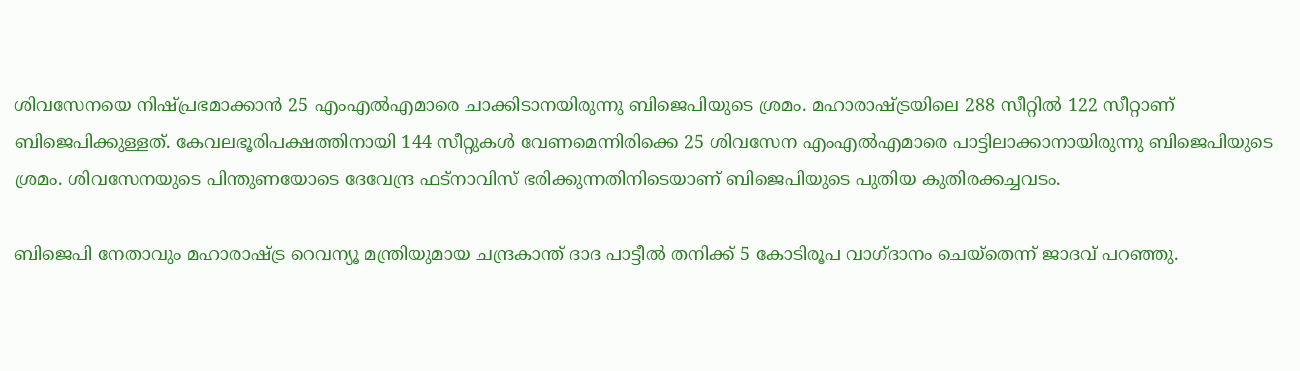ശിവസേനയെ നിഷ്പ്രഭമാക്കാന്‍ 25 എംഎല്‍എമാരെ ചാക്കിടാനയിരുന്നു ബിജെപിയുടെ ശ്രമം. മഹാരാഷ്ട്രയിലെ 288 സീറ്റില്‍ 122 സീറ്റാണ് ബിജെപിക്കുള്ളത്. കേവലഭൂരിപക്ഷത്തിനായി 144 സീറ്റുകള്‍ വേണമെന്നിരിക്കെ 25 ശിവസേന എംഎല്‍എമാരെ പാട്ടിലാക്കാനായിരുന്നു ബിജെപിയുടെ ശ്രമം. ശിവസേനയുടെ പിന്തുണയോടെ ദേവേന്ദ്ര ഫട്‌നാവിസ് ഭരിക്കുന്നതിനിടെയാണ് ബിജെപിയുടെ പുതിയ കുതിരക്കച്ചവടം.

ബിജെപി നേതാവും മഹാരാഷ്ട്ര റെവന്യൂ മന്ത്രിയുമായ ചന്ദ്രകാന്ത് ദാദ പാട്ടീല്‍ തനിക്ക് 5 കോടിരൂപ വാഗ്ദാനം ചെയ്‌തെന്ന് ജാദവ് പറഞ്ഞു.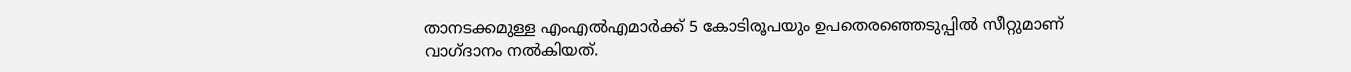താനടക്കമുള്ള എംഎല്‍എമാര്‍ക്ക് 5 കോടിരൂപയും ഉപതെരഞ്ഞെടുപ്പില്‍ സീറ്റുമാണ് വാഗ്ദാനം നല്‍കിയത്.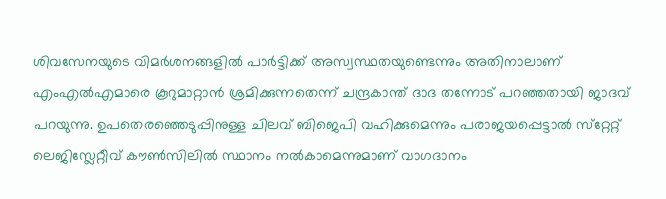ശിവസേനയുടെ വിമര്‍ശനങ്ങളില്‍ പാര്‍ട്ടിക്ക് അസ്വസ്ഥതയുണ്ടെന്നും അതിനാലാണ് എംഎല്‍എമാരെ കൂറുമാറ്റാന്‍ ശ്രമിക്കുന്നതെന്ന് ചന്ദ്രകാന്ത് ദാദ തന്നോട് പറഞ്ഞതായി ജാദവ് പറയുന്നു. ഉപതെരഞ്ഞെടുപ്പിനുള്ള ചിലവ് ബിജെപി വഹിക്കുമെന്നും പരാജയപ്പെട്ടാല്‍ സ്‌റ്റേറ്റ് ലെജിസ്ലേറ്റീവ് കൗണ്‍സിലില്‍ സ്ഥാനം നല്‍കാമെന്നുമാണ് വാഗദാനം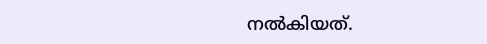നല്‍കിയത്.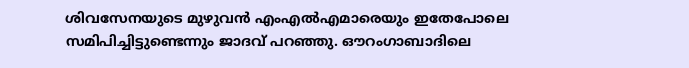ശിവസേനയുടെ മുഴുവന്‍ എംഎല്‍എമാരെയും ഇതേപോലെ സമിപിച്ചിട്ടുണ്ടെന്നും ജാദവ് പറഞ്ഞു. ഔറംഗാബാദിലെ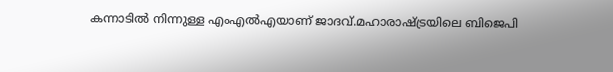കന്നാടില്‍ നിന്നുള്ള എംഎല്‍എയാണ് ജാദവ്.മഹാരാഷ്ട്രയിലെ ബിജെപി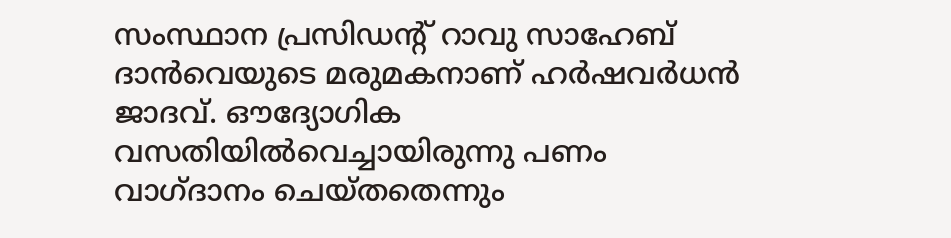സംസ്ഥാന പ്രസിഡന്റ് റാവു സാഹേബ് ദാന്‍വെയുടെ മരുമകനാണ് ഹര്‍ഷവര്‍ധന്‍ ജാദവ്. ഔദ്യോഗിക വസതിയില്‍വെച്ചായിരുന്നു പണം വാഗ്ദാനം ചെയ്തതെന്നും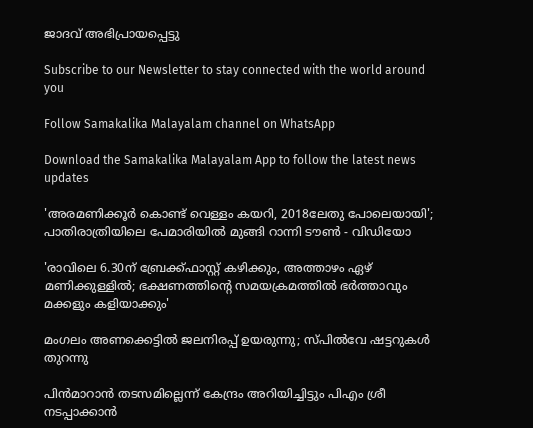ജാദവ് അഭിപ്രായപ്പെട്ടു

Subscribe to our Newsletter to stay connected with the world around you

Follow Samakalika Malayalam channel on WhatsApp

Download the Samakalika Malayalam App to follow the latest news updates

'അരമണിക്കൂര്‍ കൊണ്ട് വെള്ളം കയറി, 2018ലേതു പോലെയായി'; പാതിരാത്രിയിലെ പേമാരിയില്‍ മുങ്ങി റാന്നി ടൗണ്‍ - വിഡിയോ

'രാവിലെ 6.30ന് ബ്രേക്ക്ഫാസ്റ്റ് കഴിക്കും, അത്താഴം ഏഴ് മണിക്കുള്ളിൽ; ഭക്ഷണത്തിന്റെ സമയക്രമത്തിൽ ഭർത്താവും മക്കളും കളിയാക്കും'

മംഗലം അണക്കെട്ടില്‍ ജലനിരപ്പ് ഉയരുന്നു; സ്പില്‍വേ ഷട്ടറുകള്‍ തുറന്നു

പിന്‍മാറാന്‍ തടസമില്ലെന്ന് കേന്ദ്രം അറിയിച്ചിട്ടും പിഎം ശ്രീ നടപ്പാക്കാന്‍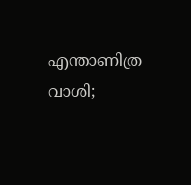എന്താണിത്ര വാശി;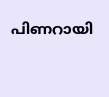പിണറായി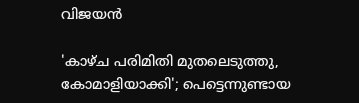വിജയന്‍

'കാഴ്ച പരിമിതി മുതലെടുത്തു, കോമാളിയാക്കി'; പെട്ടെന്നുണ്ടായ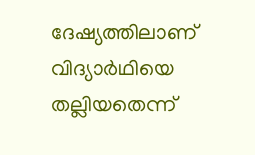ദേഷ്യത്തിലാണ് വിദ്യാര്‍ഥിയെ തല്ലിയതെന്ന്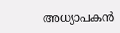അധ്യാപകന്‍